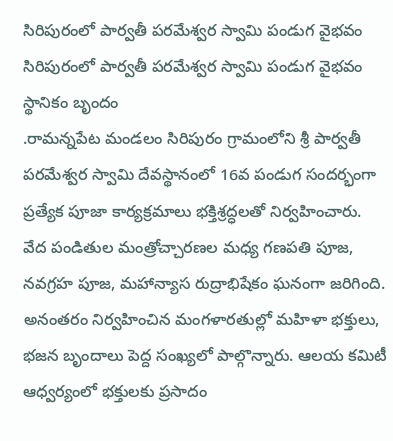సిరిపురంలో పార్వతీ పరమేశ్వర స్వామి పండుగ వైభవం
సిరిపురంలో పార్వతీ పరమేశ్వర స్వామి పండుగ వైభవం
స్థానికం బృందం
.రామన్నపేట మండలం సిరిపురం గ్రామంలోని శ్రీ పార్వతీ పరమేశ్వర స్వామి దేవస్థానంలో 16వ పండుగ సందర్భంగా ప్రత్యేక పూజా కార్యక్రమాలు భక్తిశ్రద్ధలతో నిర్వహించారు.
వేద పండితుల మంత్రోచ్చారణల మధ్య గణపతి పూజ, నవగ్రహ పూజ, మహాన్యాస రుద్రాభిషేకం ఘనంగా జరిగింది. అనంతరం నిర్వహించిన మంగళారతుల్లో మహిళా భక్తులు, భజన బృందాలు పెద్ద సంఖ్యలో పాల్గొన్నారు. ఆలయ కమిటీ ఆధ్వర్యంలో భక్తులకు ప్రసాదం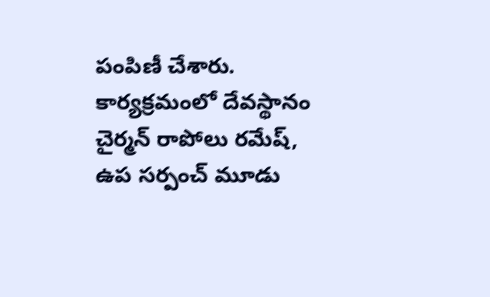పంపిణీ చేశారు.
కార్యక్రమంలో దేవస్థానం చైర్మన్ రాపోలు రమేష్, ఉప సర్పంచ్ మూడు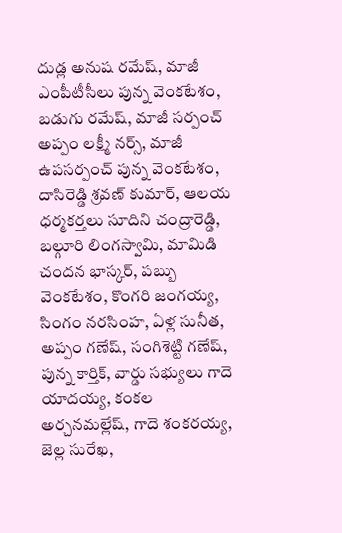దుడ్ల అనుష రమేష్, మాజీ ఎంపీటీసీలు పున్న వెంకటేశం, బడుగు రమేష్, మాజీ సర్పంచ్ అప్పం లక్ష్మీ నర్స్, మాజీ ఉపసర్పంచ్ పున్న వెంకటేశం, దాసిరెడ్డి శ్రవణ్ కుమార్, ఆలయ ధర్మకర్తలు సూదిని చంద్రారెడ్డి, బల్గూరి లింగస్వామి, మామిడి చందన భాస్కర్, పబ్బు వెంకటేశం, కొంగరి జంగయ్య, సింగం నరసింహ, ఏళ్ల సునీత, అప్పం గణేష్, సంగిశెట్టి గణేష్, పున్న కార్తిక్, వార్డు సభ్యులు గాదె యాదయ్య, కంకల అర్చనమల్లేష్, గాదె శంకరయ్య, జెల్ల సురేఖ,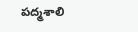పద్మశాలి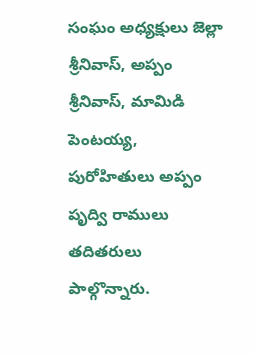సంఘం అధ్యక్షులు జెల్లా శ్రీనివాస్, అప్పం శ్రీనివాస్, మామిడి పెంటయ్య, పురోహితులు అప్పం పృద్వి రాములు తదితరులు పాల్గొన్నారు.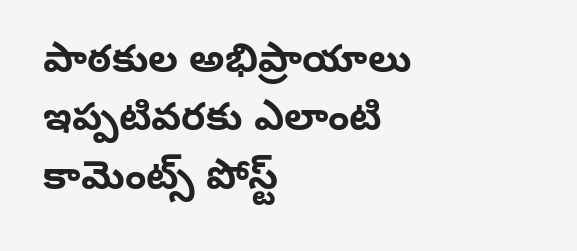పాఠకుల అభిప్రాయాలు
ఇప్పటివరకు ఎలాంటి కామెంట్స్ పోస్ట్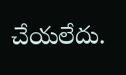చేయలేదు.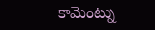కామెంట్ను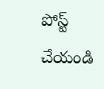పోస్ట్ చేయండి